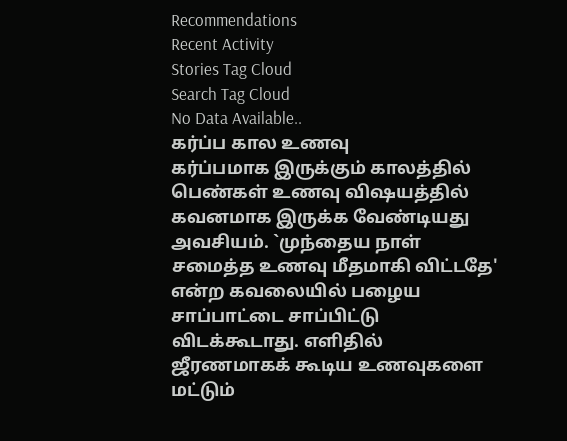Recommendations
Recent Activity
Stories Tag Cloud
Search Tag Cloud
No Data Available..
கர்ப்ப கால உணவு
கர்ப்பமாக இருக்கும் காலத்தில் பெண்கள் உணவு விஷயத்தில் கவனமாக இருக்க வேண்டியது அவசியம். `முந்தைய நாள் சமைத்த உணவு மீதமாகி விட்டதே' என்ற கவலையில் பழைய சாப்பாட்டை சாப்பிட்டு விடக்கூடாது. எளிதில் ஜீரணமாகக் கூடிய உணவுகளை மட்டும்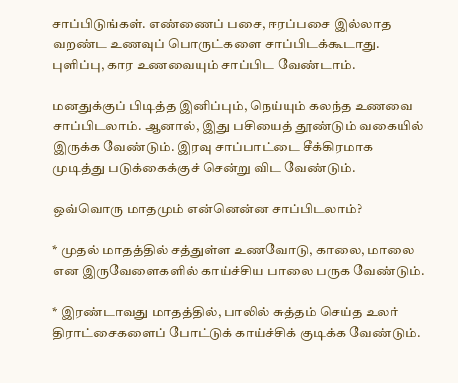சாப்பிடுங்கள். எண்ணைப் பசை, ஈரப்பசை இல்லாத வறண்ட உணவுப் பொருட்களை சாப்பிடக்கூடாது. புளிப்பு, கார உணவையும் சாப்பிட வேண்டாம்.

மனதுக்குப் பிடித்த இனிப்பும், நெய்யும் கலந்த உணவை சாப்பிடலாம். ஆனால், இது பசியைத் தூண்டும் வகையில் இருக்க வேண்டும். இரவு சாப்பாட்டை சீக்கிரமாக முடித்து படுக்கைக்குச் சென்று விட வேண்டும்.

ஒவ்வொரு மாதமும் என்னென்ன சாப்பிடலாம்?

* முதல் மாதத்தில் சத்துள்ள உணவோடு, காலை, மாலை என இருவேளைகளில் காய்ச்சிய பாலை பருக வேண்டும்.

* இரண்டாவது மாதத்தில், பாலில் சுத்தம் செய்த உலர் திராட்சைகளைப் போட்டுக் காய்ச்சிக் குடிக்க வேண்டும்.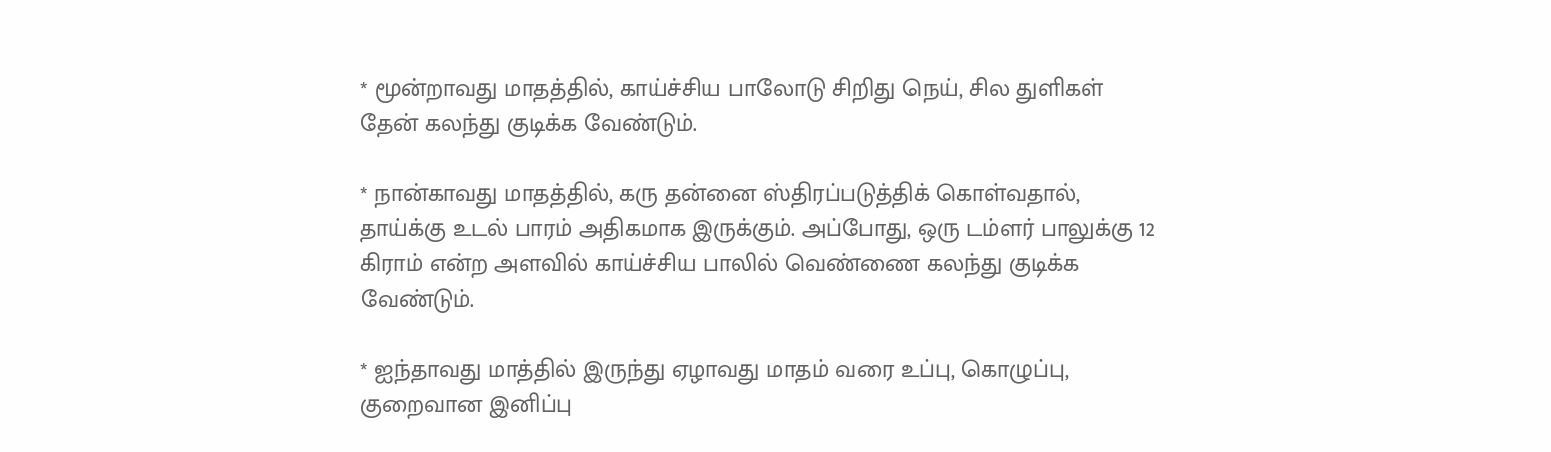* மூன்றாவது மாதத்தில், காய்ச்சிய பாலோடு சிறிது நெய், சில துளிகள் தேன் கலந்து குடிக்க வேண்டும்.

* நான்காவது மாதத்தில், கரு தன்னை ஸ்திரப்படுத்திக் கொள்வதால், தாய்க்கு உடல் பாரம் அதிகமாக இருக்கும். அப்போது, ஒரு டம்ளர் பாலுக்கு 12 கிராம் என்ற அளவில் காய்ச்சிய பாலில் வெண்ணை கலந்து குடிக்க வேண்டும்.

* ஐந்தாவது மாத்தில் இருந்து ஏழாவது மாதம் வரை உப்பு, கொழுப்பு, குறைவான இனிப்பு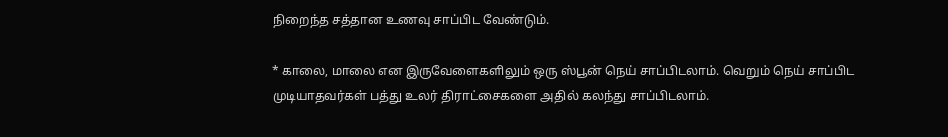நிறைந்த சத்தான உணவு சாப்பிட வேண்டும்.

* காலை, மாலை என இருவேளைகளிலும் ஒரு ஸ்பூன் நெய் சாப்பிடலாம். வெறும் நெய் சாப்பிட முடியாதவர்கள் பத்து உலர் திராட்சைகளை அதில் கலந்து சாப்பிடலாம்.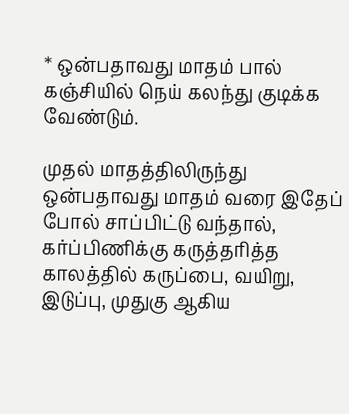* ஒன்பதாவது மாதம் பால் கஞ்சியில் நெய் கலந்து குடிக்க வேண்டும்.

முதல் மாதத்திலிருந்து ஒன்பதாவது மாதம் வரை இதேப் போல் சாப்பிட்டு வந்தால், கர்ப்பிணிக்கு கருத்தரித்த காலத்தில் கருப்பை, வயிறு, இடுப்பு, முதுகு ஆகிய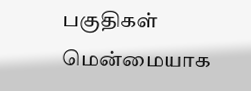பகுதிகள் மென்மையாக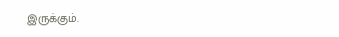இருக்கும்.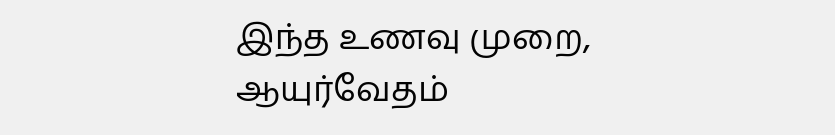இந்த உணவு முறை, ஆயுர்வேதம்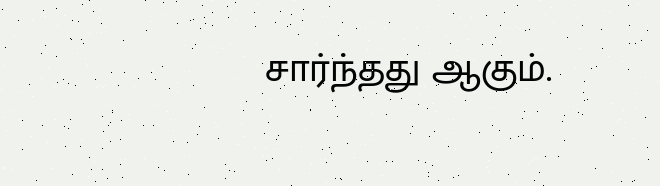சார்ந்தது ஆகும்.